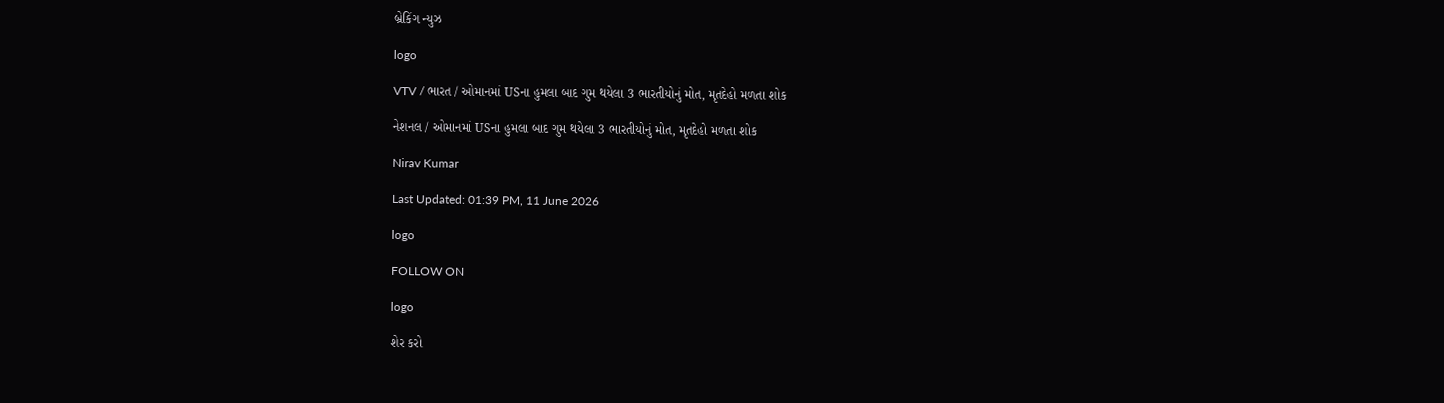બ્રેકિંગ ન્યુઝ

logo

VTV / ભારત / ઓમાનમાં USના હુમલા બાદ ગુમ થયેલા 3 ભારતીયોનું મોત, મૃતદેહો મળતા શોક

નેશનલ / ઓમાનમાં USના હુમલા બાદ ગુમ થયેલા 3 ભારતીયોનું મોત, મૃતદેહો મળતા શોક

Nirav Kumar

Last Updated: 01:39 PM, 11 June 2026

logo

FOLLOW ON

logo

શેર કરો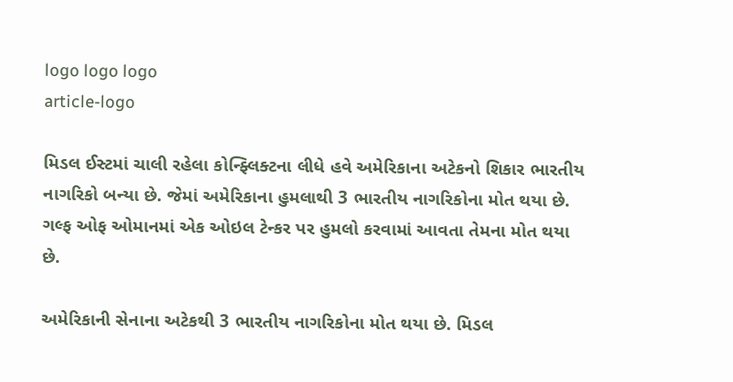logo logo logo
article-logo

મિડલ ઈસ્ટમાં ચાલી રહેલા કોન્ફ્લિક્ટના લીધે હવે અમેરિકાના અટેકનો શિકાર ભારતીય નાગરિકો બન્યા છે. જેમાં અમેરિકાના હુમલાથી 3 ભારતીય નાગરિકોના મોત થયા છે. ગલ્ફ ઓફ ઓમાનમાં એક ઓઇલ ટેન્કર પર હુમલો કરવામાં આવતા તેમના મોત થયા છે.

અમેરિકાની સેનાના અટેકથી 3 ભારતીય નાગરિકોના મોત થયા છે. મિડલ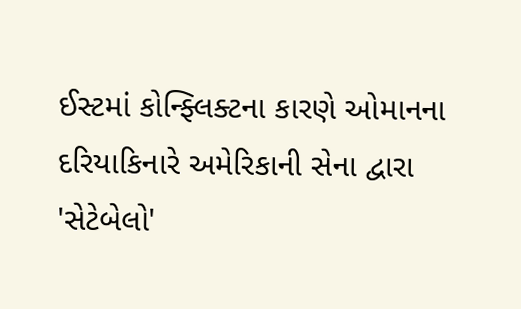ઈસ્ટમાં કોન્ફ્લિક્ટના કારણે ઓમાનના દરિયાકિનારે અમેરિકાની સેના દ્વારા 'સેટેબેલો'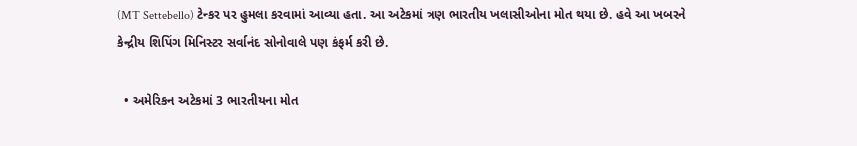(MT Settebello) ટેન્કર પર હુમલા કરવામાં આવ્યા હતા. આ અટેકમાં ત્રણ ભારતીય ખલાસીઓના મોત થયા છે. હવે આ ખબરને કેન્દ્રીય શિપિંગ મિનિસ્ટર સર્વાનંદ સોનોવાલે પણ કંફર્મ કરી છે.

  • અમેરિકન અટેકમાં 3 ભારતીયના મોત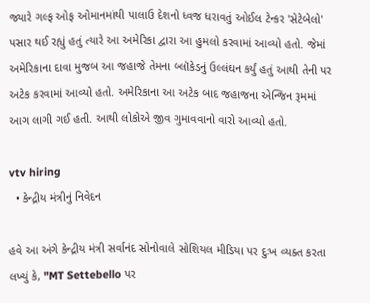જ્યારે ગલ્ફ ઓફ ઓમાનમાંથી પાલાઉ દેશનો ધ્વજ ધરાવતું ઓઈલ ટેન્કર 'સેટેબેલો' પસાર થઈ રહ્યું હતું ત્યારે આ અમેરિકા દ્વારા આ હુમલો કરવામાં આવ્યો હતો. જેમાં અમેરિકાના દાવા મુજબ આ જહાજે તેમના બ્લૉકેડનું ઉલ્લંઘન કર્યું હતું આથી તેની પર અટેક કરવામાં આવ્યો હતો. અમેરિકાના આ અટેક બાદ જહાજના એન્જિન રૂમમાં આગ લાગી ગઈ હતી. આથી લોકોએ જીવ ગુમાવવાનો વારો આવ્યો હતો.

vtv hiring
  • કેન્દ્રીય મંત્રીનું નિવેદન

હવે આ અંગે કેન્દ્રીય મંત્રી સર્વાનંદ સોનોવાલે સોશિયલ મીડિયા પર દુઃખ વ્યક્ત કરતા લખ્યું કે, "MT Settebello પર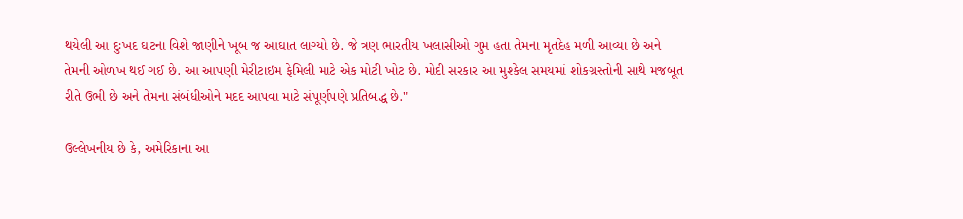થયેલી આ દુઃખદ ઘટના વિશે જાણીને ખૂબ જ આઘાત લાગ્યો છે. જે ત્રણ ભારતીય ખલાસીઓ ગુમ હતા તેમના મૃતદેહ મળી આવ્યા છે અને તેમની ઓળખ થઈ ગઈ છે. આ આપણી મેરીટાઇમ ફેમિલી માટે એક મોટી ખોટ છે. મોદી સરકાર આ મુશ્કેલ સમયમાં શોકગ્રસ્તોની સાથે મજબૂત રીતે ઉભી છે અને તેમના સંબંધીઓને મદદ આપવા માટે સંપૂર્ણપણે પ્રતિબદ્ધ છે."

ઉલ્લેખનીય છે કે, અમેરિકાના આ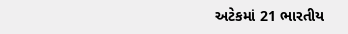અટેકમાં 21 ભારતીય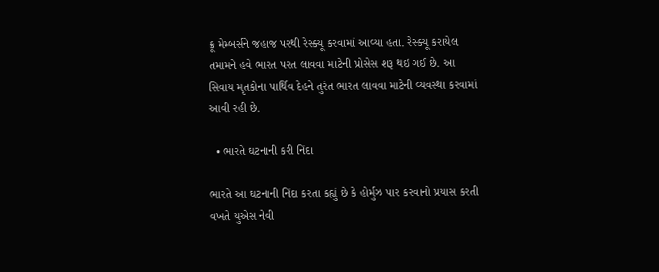ક્રૂ મેમ્બર્સને જહાજ પરથી રેસ્ક્યૂ કરવામાં આવ્યા હતા. રેસ્ક્યૂ કરાયેલ તમામને હવે ભારત પરત લાવવા માટેની પ્રોસેસ શરૂ થઇ ગઈ છે. આ સિવાય મૃતકોના પાર્થિવ દેહને તુરંત ભારત લાવવા માટેની વ્યવસ્થા કરવામાં આવી રહી છે.

  • ભારતે ઘટનાની કરી નિંદા

ભારતે આ ઘટનાની નિંદા કરતા કહ્યું છે કે હોર્મુઝ પાર કરવાનો પ્રયાસ કરતી વખતે યુએસ નેવી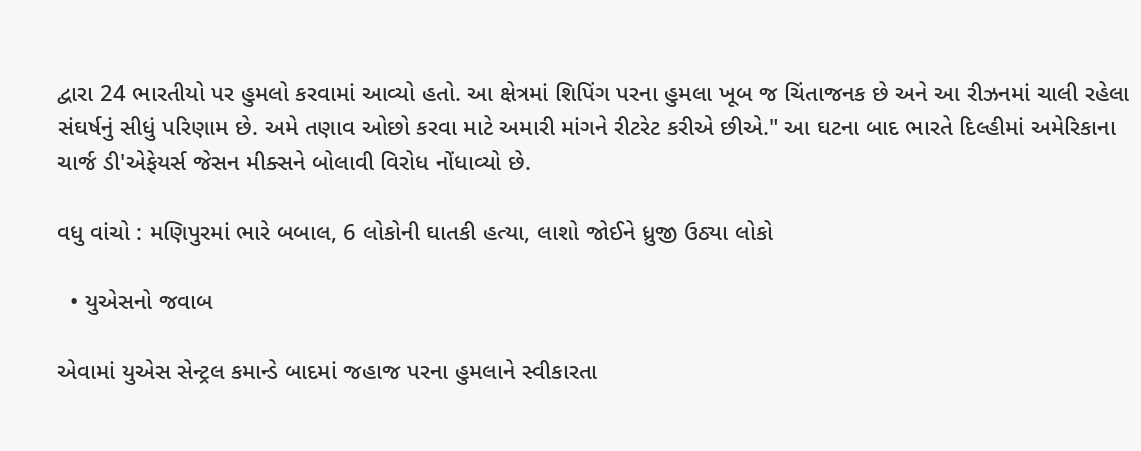દ્વારા 24 ભારતીયો પર હુમલો કરવામાં આવ્યો હતો. આ ક્ષેત્રમાં શિપિંગ પરના હુમલા ખૂબ જ ચિંતાજનક છે અને આ રીઝનમાં ચાલી રહેલા સંઘર્ષનું સીધું પરિણામ છે. અમે તણાવ ઓછો કરવા માટે અમારી માંગને રીટરેટ કરીએ છીએ." આ ઘટના બાદ ભારતે દિલ્હીમાં અમેરિકાના ચાર્જ ડી'એફેયર્સ જેસન મીક્સને બોલાવી વિરોધ નોંધાવ્યો છે.

વધુ વાંચો : મણિપુરમાં ભારે બબાલ, 6 લોકોની ઘાતકી હત્યા, લાશો જોઈને ધ્રુજી ઉઠ્યા લોકો

  • યુએસનો જવાબ

એવામાં યુએસ સેન્ટ્રલ કમાન્ડે બાદમાં જહાજ પરના હુમલાને સ્વીકારતા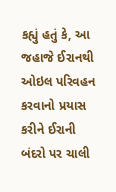કહ્યું હતું કે, આ જહાજે ઈરાનથી ઓઇલ પરિવહન કરવાનો પ્રયાસ કરીને ઈરાની બંદરો પર ચાલી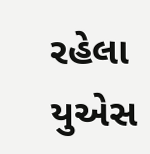રહેલા યુએસ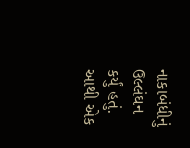નાકાબંધીનું ઉલ્લંઘન કર્યું હતું. આથી એક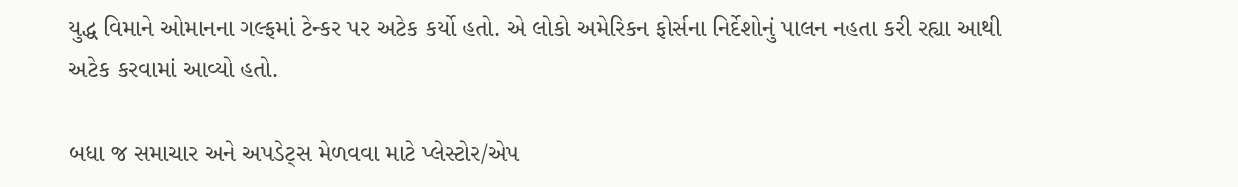યુદ્ધ વિમાને ઓમાનના ગલ્ફમાં ટેન્કર પર અટેક કર્યો હતો. એ લોકો અમેરિકન ફોર્સના નિર્દેશોનું પાલન નહતા કરી રહ્યા આથી અટેક કરવામાં આવ્યો હતો.

બધા જ સમાચાર અને અપડેટ્સ મેળવવા માટે પ્લેસ્ટોર/એપ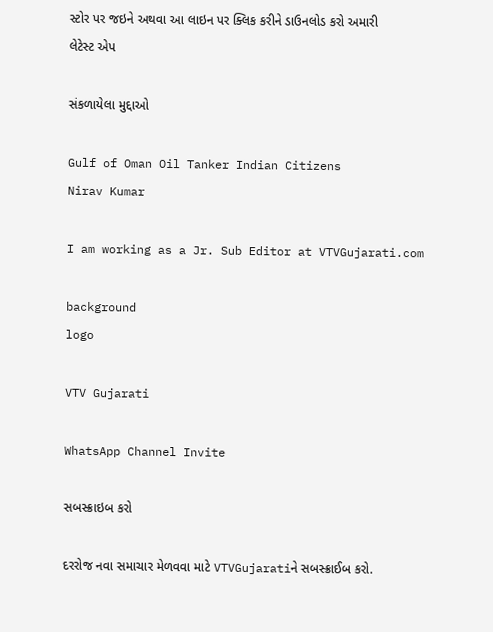સ્ટોર પર જઇને અથવા આ લાઇન પર ક્લિક કરીને ડાઉનલોડ કરો અમારી લેટેસ્ટ એપ

સંકળાયેલા મુદ્દાઓ

Gulf of Oman Oil Tanker Indian Citizens
Nirav Kumar

I am working as a Jr. Sub Editor at VTVGujarati.com

background
logo

VTV Gujarati

WhatsApp Channel Invite

સબસ્ક્રાઇબ કરો

દરરોજ નવા સમાચાર મેળવવા માટે VTVGujaratiને સબસ્ક્રાઈબ કરો.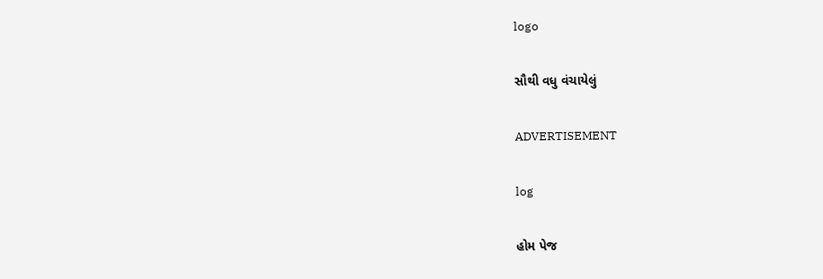logo

સૌથી વધુ વંચાયેલું

ADVERTISEMENT

log

હોમ પેજ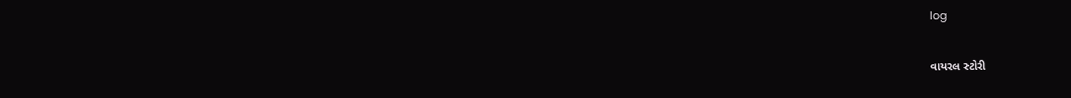log

વાયરલ સ્ટોરી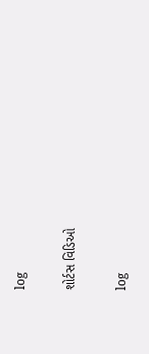log

શોર્ટસ વિડિઓ

log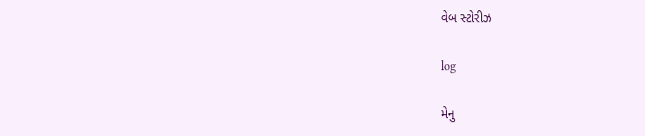વેબ સ્ટોરીઝ

log

મેનુ